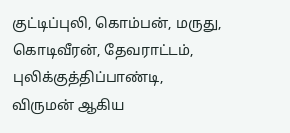குட்டிப்புலி, கொம்பன், மருது, கொடிவீரன், தேவராட்டம், புலிக்குத்திப்பாண்டி, விருமன் ஆகிய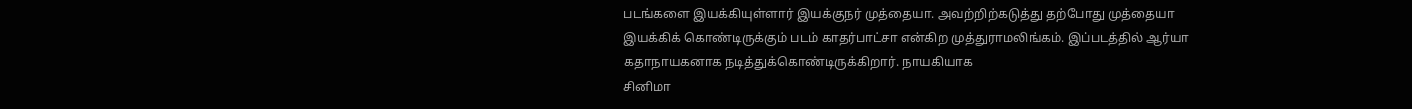படங்களை இயக்கியுள்ளார் இயக்குநர் முத்தையா. அவற்றிற்கடுத்து தற்போது முத்தையா இயக்கிக் கொண்டிருக்கும் படம் காதர்பாட்சா என்கிற முத்துராமலிங்கம். இப்படத்தில் ஆர்யா கதாநாயகனாக நடித்துக்கொண்டிருக்கிறார். நாயகியாக
சினிமா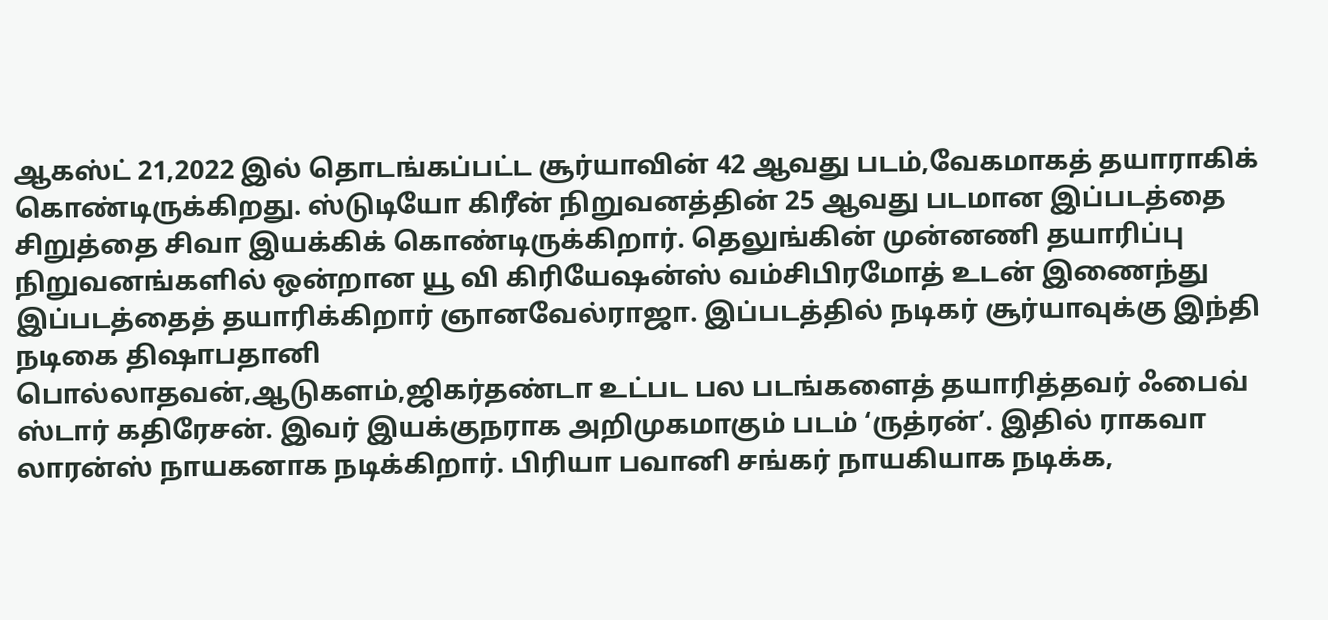ஆகஸ்ட் 21,2022 இல் தொடங்கப்பட்ட சூர்யாவின் 42 ஆவது படம்,வேகமாகத் தயாராகிக் கொண்டிருக்கிறது. ஸ்டுடியோ கிரீன் நிறுவனத்தின் 25 ஆவது படமான இப்படத்தை சிறுத்தை சிவா இயக்கிக் கொண்டிருக்கிறார். தெலுங்கின் முன்னணி தயாரிப்பு நிறுவனங்களில் ஒன்றான யூ வி கிரியேஷன்ஸ் வம்சிபிரமோத் உடன் இணைந்து இப்படத்தைத் தயாரிக்கிறார் ஞானவேல்ராஜா. இப்படத்தில் நடிகர் சூர்யாவுக்கு இந்தி நடிகை திஷாபதானி
பொல்லாதவன்,ஆடுகளம்,ஜிகர்தண்டா உட்பட பல படங்களைத் தயாரித்தவர் ஃபைவ் ஸ்டார் கதிரேசன். இவர் இயக்குநராக அறிமுகமாகும் படம் ‘ருத்ரன்’. இதில் ராகவா லாரன்ஸ் நாயகனாக நடிக்கிறார். பிரியா பவானி சங்கர் நாயகியாக நடிக்க,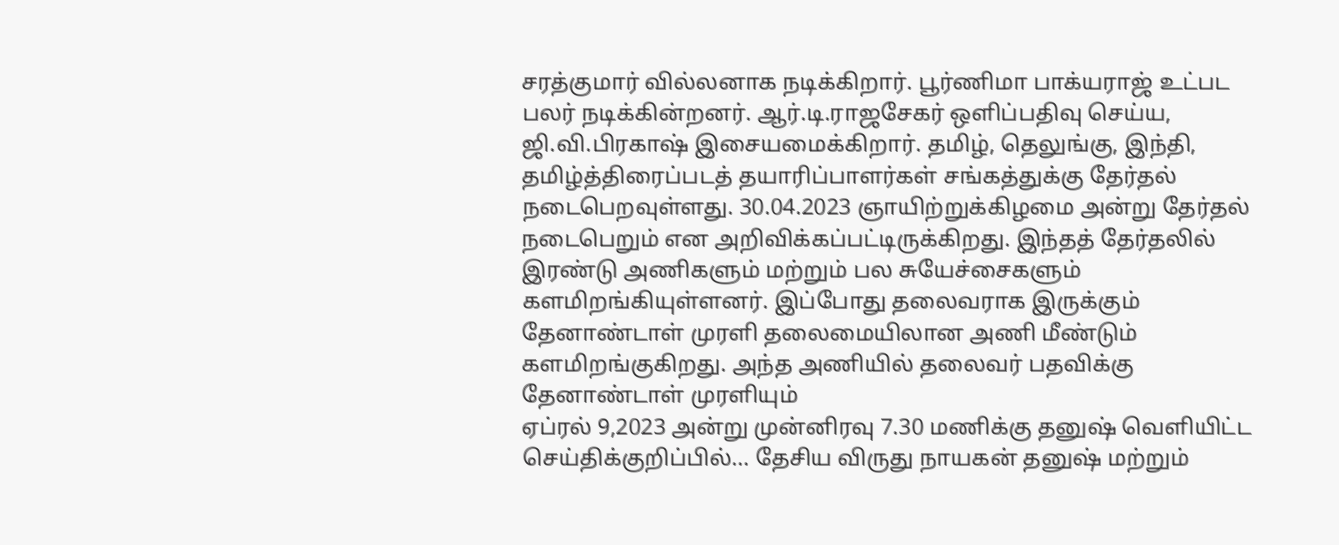சரத்குமார் வில்லனாக நடிக்கிறார். பூர்ணிமா பாக்யராஜ் உட்பட பலர் நடிக்கின்றனர். ஆர்.டி.ராஜசேகர் ஒளிப்பதிவு செய்ய, ஜி.வி.பிரகாஷ் இசையமைக்கிறார். தமிழ், தெலுங்கு, இந்தி,
தமிழ்த்திரைப்படத் தயாரிப்பாளர்கள் சங்கத்துக்கு தேர்தல் நடைபெறவுள்ளது. 30.04.2023 ஞாயிற்றுக்கிழமை அன்று தேர்தல் நடைபெறும் என அறிவிக்கப்பட்டிருக்கிறது. இந்தத் தேர்தலில் இரண்டு அணிகளும் மற்றும் பல சுயேச்சைகளும் களமிறங்கியுள்ளனர். இப்போது தலைவராக இருக்கும் தேனாண்டாள் முரளி தலைமையிலான அணி மீண்டும் களமிறங்குகிறது. அந்த அணியில் தலைவர் பதவிக்கு தேனாண்டாள் முரளியும்
ஏப்ரல் 9,2023 அன்று முன்னிரவு 7.30 மணிக்கு தனுஷ் வெளியிட்ட செய்திக்குறிப்பில்… தேசிய விருது நாயகன் தனுஷ் மற்றும்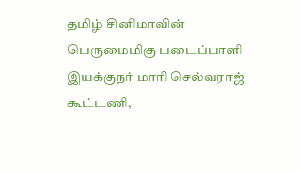தமிழ் சினிமாவின் பெருமைமிகு படைப்பாளி இயக்குநர் மாரி செல்வராஜ் கூட்டணி,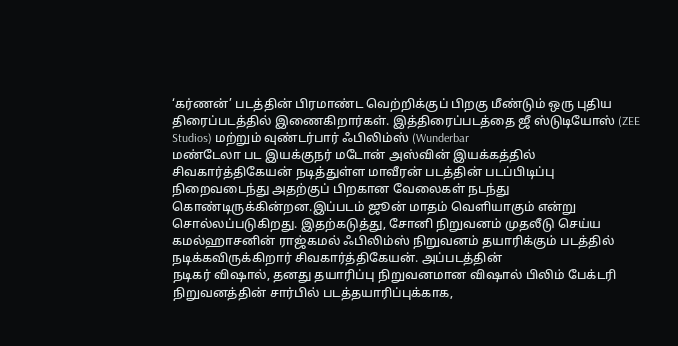‘கர்ணன்’ படத்தின் பிரமாண்ட வெற்றிக்குப் பிறகு மீண்டும் ஒரு புதிய திரைப்படத்தில் இணைகிறார்கள். இத்திரைப்படத்தை ஜீ ஸ்டுடியோஸ் (ZEE Studios) மற்றும் வுண்டர்பார் ஃபிலிம்ஸ் (Wunderbar
மண்டேலா பட இயக்குநர் மடோன் அஸ்வின் இயக்கத்தில் சிவகார்த்திகேயன் நடித்துள்ள மாவீரன் படத்தின் படப்பிடிப்பு நிறைவடைந்து அதற்குப் பிறகான வேலைகள் நடந்து கொண்டிருக்கின்றன.இப்படம் ஜூன் மாதம் வெளியாகும் என்று சொல்லப்படுகிறது. இதற்கடுத்து, சோனி நிறுவனம் முதலீடு செய்ய கமல்ஹாசனின் ராஜ்கமல் ஃபிலிம்ஸ் நிறுவனம் தயாரிக்கும் படத்தில் நடிக்கவிருக்கிறார் சிவகார்த்திகேயன். அப்படத்தின்
நடிகர் விஷால், தனது தயாரிப்பு நிறுவனமான விஷால் பிலிம் பேக்டரி நிறுவனத்தின் சார்பில் படத்தயாரிப்புக்காக,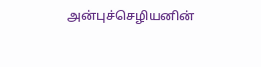அன்புச்செழியனின்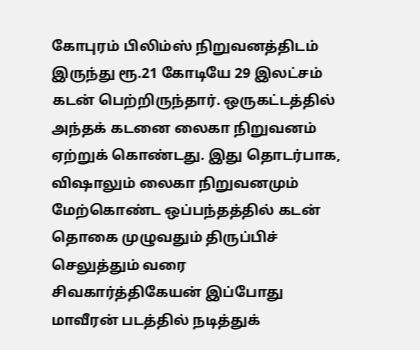கோபுரம் பிலிம்ஸ் நிறுவனத்திடம் இருந்து ரூ.21 கோடியே 29 இலட்சம் கடன் பெற்றிருந்தார். ஒருகட்டத்தில் அந்தக் கடனை லைகா நிறுவனம் ஏற்றுக் கொண்டது. இது தொடர்பாக, விஷாலும் லைகா நிறுவனமும் மேற்கொண்ட ஒப்பந்தத்தில் கடன் தொகை முழுவதும் திருப்பிச் செலுத்தும் வரை
சிவகார்த்திகேயன் இப்போது மாவீரன் படத்தில் நடித்துக்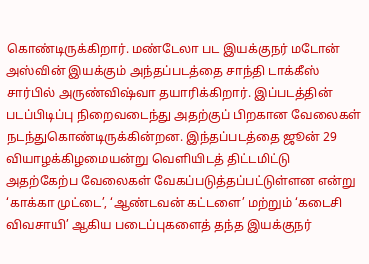கொண்டிருக்கிறார். மண்டேலா பட இயக்குநர் மடோன் அஸ்வின் இயக்கும் அந்தப்படத்தை சாந்தி டாக்கீஸ் சார்பில் அருண்விஷ்வா தயாரிக்கிறார். இப்படத்தின் படப்பிடிப்பு நிறைவடைந்து அதற்குப் பிறகான வேலைகள் நடந்துகொண்டிருக்கின்றன. இந்தப்படத்தை ஜூன் 29 வியாழக்கிழமையன்று வெளியிடத் திட்டமிட்டு அதற்கேற்ப வேலைகள் வேகப்படுத்தப்பட்டுள்ளன என்று
‘காக்கா முட்டை’, ‘ஆண்டவன் கட்டளை’ மற்றும் ‘கடைசி விவசாயி’ ஆகிய படைப்புகளைத் தந்த இயக்குநர்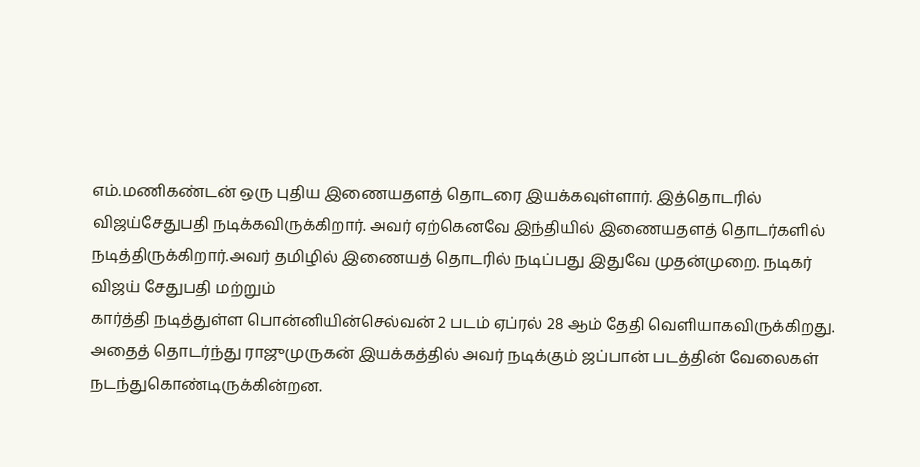எம்.மணிகண்டன் ஒரு புதிய இணையதளத் தொடரை இயக்கவுள்ளார். இத்தொடரில் விஜய்சேதுபதி நடிக்கவிருக்கிறார். அவர் ஏற்கெனவே இந்தியில் இணையதளத் தொடர்களில் நடித்திருக்கிறார்.அவர் தமிழில் இணையத் தொடரில் நடிப்பது இதுவே முதன்முறை. நடிகர் விஜய் சேதுபதி மற்றும்
கார்த்தி நடித்துள்ள பொன்னியின்செல்வன் 2 படம் ஏப்ரல் 28 ஆம் தேதி வெளியாகவிருக்கிறது. அதைத் தொடர்ந்து ராஜுமுருகன் இயக்கத்தில் அவர் நடிக்கும் ஜப்பான் படத்தின் வேலைகள் நடந்துகொண்டிருக்கின்றன.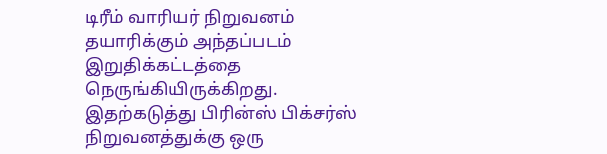டிரீம் வாரியர் நிறுவனம் தயாரிக்கும் அந்தப்படம் இறுதிக்கட்டத்தை நெருங்கியிருக்கிறது. இதற்கடுத்து பிரின்ஸ் பிக்சர்ஸ் நிறுவனத்துக்கு ஒரு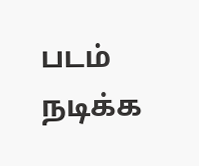படம் நடிக்க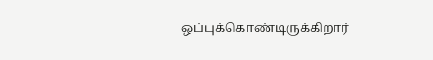ஒப்புக்கொண்டிருக்கிறார்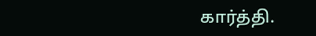கார்த்தி.